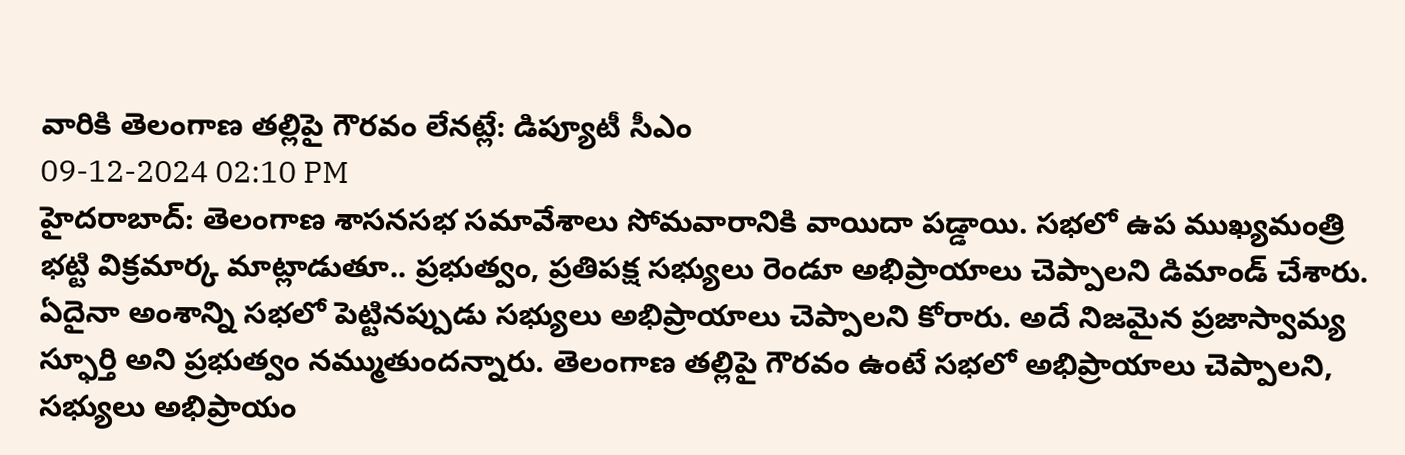వారికి తెలంగాణ తల్లిపై గౌరవం లేనట్లే: డిప్యూటీ సీఎం
09-12-2024 02:10 PM
హైదరాబాద్: తెలంగాణ శాసనసభ సమావేశాలు సోమవారానికి వాయిదా పడ్డాయి. సభలో ఉప ముఖ్యమంత్రి భట్టి విక్రమార్క మాట్లాడుతూ.. ప్రభుత్వం, ప్రతిపక్ష సభ్యులు రెండూ అభిప్రాయాలు చెప్పాలని డిమాండ్ చేశారు. ఏదైనా అంశాన్ని సభలో పెట్టినప్పుడు సభ్యులు అభిప్రాయాలు చెప్పాలని కోరారు. అదే నిజమైన ప్రజాస్వామ్య స్ఫూర్తి అని ప్రభుత్వం నమ్ముతుందన్నారు. తెలంగాణ తల్లిపై గౌరవం ఉంటే సభలో అభిప్రాయాలు చెప్పాలని, సభ్యులు అభిప్రాయం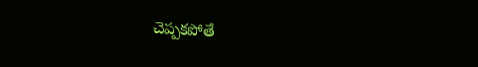చెప్పకపోతే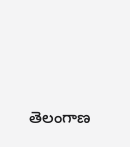తెలంగాణ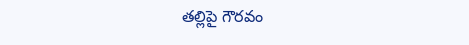తల్లిపై గౌరవం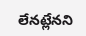లేనట్లేనని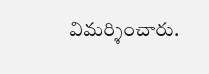విమర్శించారు.